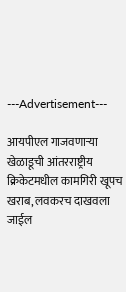---Advertisement---

आयपीएल गाजवणाऱ्या खेळाडूची आंतरराष्ट्रीय क्रिकेटमधील कामगिरी खूपच खराब, लवकरच दाखवला जाईल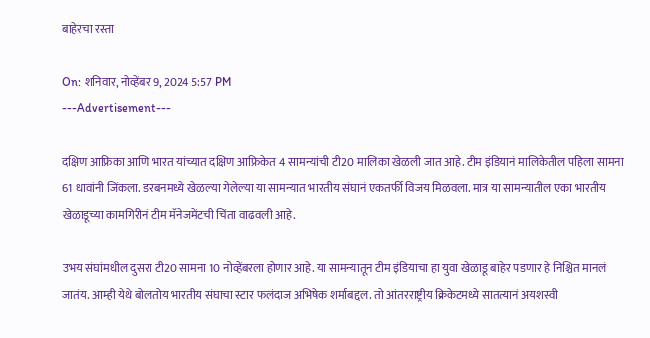बाहेरचा रस्ता

On: शनिवार, नोव्हेंबर 9, 2024 5:57 PM
---Advertisement---

दक्षिण आफ्रिका आणि भारत यांच्यात दक्षिण आफ्रिकेत 4 सामन्यांची टी20 मालिका खेळली जात आहे. टीम इंडियानं मालिकेतील पहिला सामना 61 धावांनी जिंकला. डरबनमध्ये खेळल्या गेलेल्या या सामन्यात भारतीय संघानं एकतर्फी विजय मिळवला. मात्र या सामन्यातील एका भारतीय खेळाडूच्या कामगिरीनं टीम मॅनेजमेंटची चिंता वाढवली आहे.

उभय संघांमधील दुसरा टी20 सामना 10 नोव्हेंबरला होणार आहे. या सामन्यातून टीम इंडियाचा हा युवा खेळाडू बाहेर पडणार हे निश्चित मानलं जातंय. आम्ही येथे बोलतोय भारतीय संघाचा स्टार फलंदाज अभिषेक शर्माबद्दल. तो आंतरराष्ट्रीय क्रिकेटमध्ये सातत्यानं अयशस्वी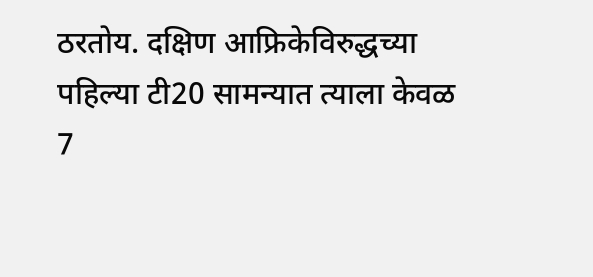ठरतोय. दक्षिण आफ्रिकेविरुद्धच्या पहिल्या टी20 सामन्यात त्याला केवळ 7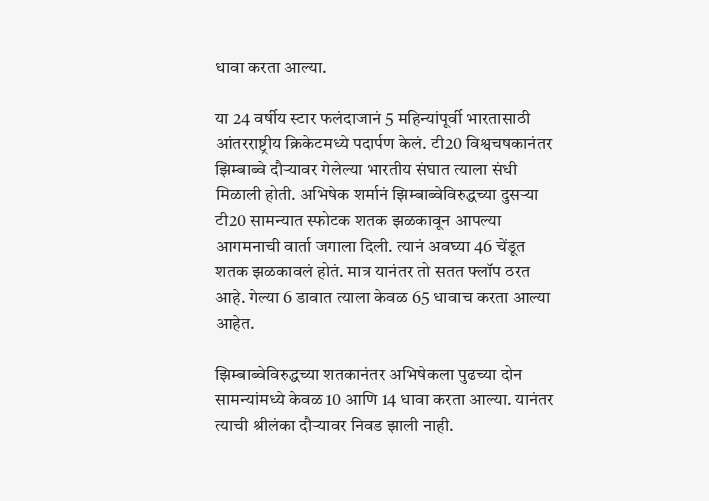धावा करता आल्या.

या 24 वर्षीय स्टार फलंदाजानं 5 महिन्यांपूर्वी भारतासाठी आंतरराष्ट्रीय क्रिकेटमध्ये पदार्पण केलं. टी20 विश्वचषकानंतर झिम्बाब्वे दौऱ्यावर गेलेल्या भारतीय संघात त्याला संधी मिळाली होती. अभिषेक शर्मानं झिम्बाब्वेविरुद्धच्या दुसऱ्या टी20 सामन्यात स्फोटक शतक झळकावून आपल्या आगमनाची वार्ता जगाला दिली. त्यानं अवघ्या 46 चेंडूत शतक झळकावलं होतं. मात्र यानंतर तो सतत फ्लॉप ठरत आहे. गेल्या 6 डावात त्याला केवळ 65 धावाच करता आल्या आहेत.

झिम्बाब्वेविरुद्धच्या शतकानंतर अभिषेकला पुढच्या दोन सामन्यांमध्ये केवळ 10 आणि 14 धावा करता आल्या. यानंतर त्याची श्रीलंका दौऱ्यावर निवड झाली नाही.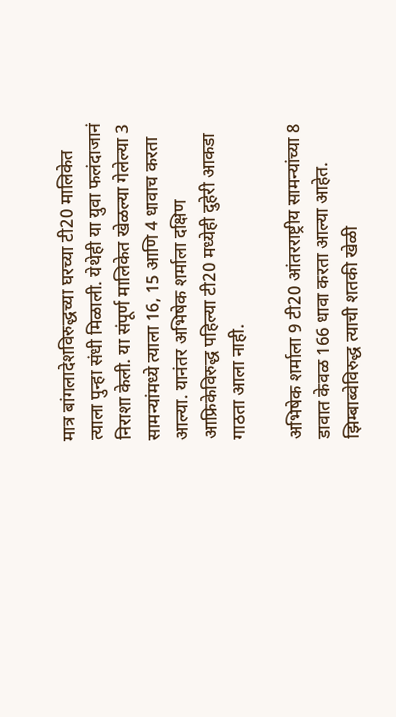मात्र बांगलादेशविरुद्धच्या घरच्या टी20 मालिकेत त्याला पुन्हा संधी मिळाली. येथेही या युवा फलंदाजानं निराशा केली. या संपूर्ण मालिकेत खेळल्या गेलेल्या 3 सामन्यांमध्ये त्याला 16, 15 आणि 4 धावाच करता आल्या. यानंतर अभिषेक शर्माला दक्षिण आफ्रिकेविरुद्ध पहिल्या टी20 मध्येही दुहेरी आकडा गाठता आला नाही.

अभिषेक शर्माला 9 टी20 आंतरराष्ट्रीय सामन्यांच्या 8 डावात केवळ 166 धावा करता आल्या आहेत. झिम्बाब्वेविरुद्ध त्याची शतकी खेळी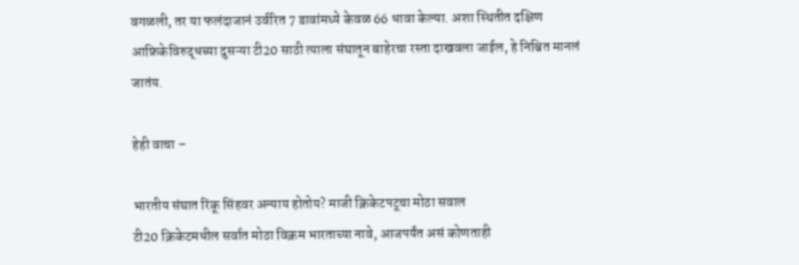वगळली, तर या फलंदाजानं उर्वरित 7 डावांमध्ये केवळ 66 धावा केल्या. अशा स्थितीत दक्षिण आफ्रिकेविरुद्धच्या दुसऱ्या टी20 साठी त्याला संघातून बाहेरचा रस्ता दाखवला जाईल, हे निश्चित मानलं जातंय.

हेही वाचा –

भारतीय संघात रिंकू सिंहवर अन्याय होतोय? माजी क्रिकेटपटूचा मोठा सवाल
टी20 क्रिकेटमधील सर्वात मोठा विक्रम भारताच्या नावे, आजपर्यंत असं कोणताही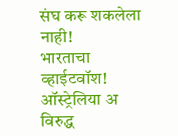संघ करू शकलेला नाही!
भारताचा व्हाईटवॉश! ऑस्ट्रेलिया अ विरुद्ध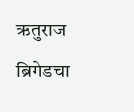ऋतुराज ब्रिगेडचा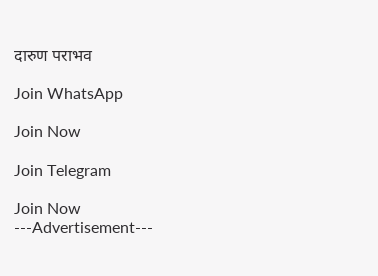दारुण पराभव

Join WhatsApp

Join Now

Join Telegram

Join Now
---Advertisement---